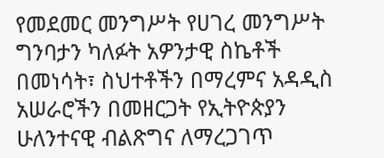የመደመር መንግሥት የሀገረ መንግሥት ግንባታን ካለፉት አዎንታዊ ስኬቶች በመነሳት፣ ስህተቶችን በማረምና አዳዲስ አሠራሮችን በመዘርጋት የኢትዮጵያን ሁለንተናዊ ብልጽግና ለማረጋገጥ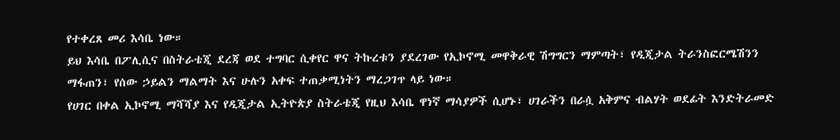የተቀረጸ መሪ እሳቤ ነው።
ይህ እሳቤ በፖሊሲና በስትራቴጂ ደረጃ ወደ ተግባር ሲቀየር ዋና ትኩረቱን ያደረገው የኢኮኖሚ መዋቅራዊ ሽግግርን ማምጣት፣ የዲጂታል ትራንስፎርሜሽንን ማፋጠን፣ የሰው ኃይልን ማልማት እና ሁሉን አቀፍ ተጠቃሚነትን ማረጋገጥ ላይ ነው።
የሀገር በቀል ኢኮኖሚ ማሻሻያ እና የዲጂታል ኢትዮጵያ ስትራቴጂ የዚህ እሳቤ ዋነኛ ማሳያዎች ሲሆኑ፣ ሀገራችን በራሷ አቅምና ብልሃት ወደፊት እንድትራመድ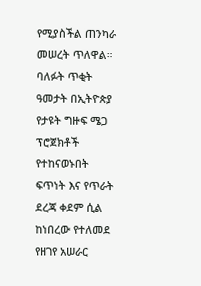የሚያስችል ጠንካራ መሠረት ጥለዋል።
ባለፉት ጥቂት ዓመታት በኢትዮጵያ የታዩት ግዙፍ ሜጋ ፕሮጀክቶች የተከናወኑበት ፍጥነት እና የጥራት ደረጃ ቀደም ሲል ከነበረው የተለመደ የዘገየ አሠራር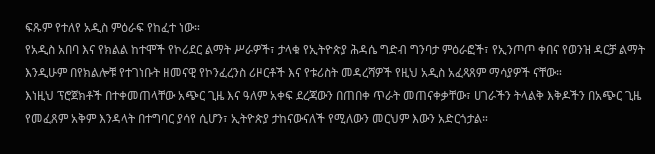ፍጹም የተለየ አዲስ ምዕራፍ የከፈተ ነው።
የአዲስ አበባ እና የክልል ከተሞች የኮሪደር ልማት ሥራዎች፣ ታላቁ የኢትዮጵያ ሕዳሴ ግድብ ግንባታ ምዕራፎች፣ የኢንጦጦ ቀበና የወንዝ ዳርቻ ልማት እንዲሁም በየክልሎቹ የተገነቡት ዘመናዊ የኮንፈረንስ ሪዞርቶች እና የቱሪስት መዳረሻዎች የዚህ አዲስ አፈጻጸም ማሳያዎች ናቸው።
እነዚህ ፕሮጀክቶች በተቀመጠላቸው አጭር ጊዜ እና ዓለም አቀፍ ደረጃውን በጠበቀ ጥራት መጠናቀቃቸው፣ ሀገራችን ትላልቅ እቅዶችን በአጭር ጊዜ የመፈጸም አቅም እንዳላት በተግባር ያሳየ ሲሆን፣ ኢትዮጵያ ታከናውናለች የሚለውን መርህም እውን አድርጎታል።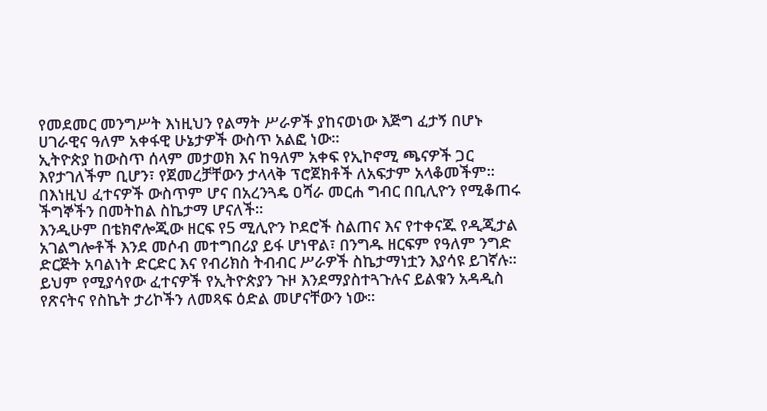የመደመር መንግሥት እነዚህን የልማት ሥራዎች ያከናወነው እጅግ ፈታኝ በሆኑ ሀገራዊና ዓለም አቀፋዊ ሁኔታዎች ውስጥ አልፎ ነው።
ኢትዮጵያ ከውስጥ ሰላም መታወክ እና ከዓለም አቀፍ የኢኮኖሚ ጫናዎች ጋር እየታገለችም ቢሆን፣ የጀመረቻቸውን ታላላቅ ፕሮጀክቶች ለአፍታም አላቆመችም። በእነዚህ ፈተናዎች ውስጥም ሆና በአረንጓዴ ዐሻራ መርሐ ግብር በቢሊዮን የሚቆጠሩ ችግኞችን በመትከል ስኬታማ ሆናለች።
እንዲሁም በቴክኖሎጂው ዘርፍ የ5 ሚሊዮን ኮደሮች ስልጠና እና የተቀናጁ የዲጂታል አገልግሎቶች እንደ መሶብ መተግበሪያ ይፋ ሆነዋል፣ በንግዱ ዘርፍም የዓለም ንግድ ድርጅት አባልነት ድርድር እና የብሪክስ ትብብር ሥራዎች ስኬታማነቷን እያሳዩ ይገኛሉ።
ይህም የሚያሳየው ፈተናዎች የኢትዮጵያን ጉዞ እንደማያስተጓጉሉና ይልቁን አዳዲስ የጽናትና የስኬት ታሪኮችን ለመጻፍ ዕድል መሆናቸውን ነው።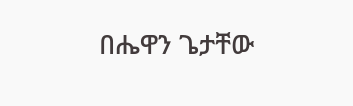በሔዋን ጌታቸው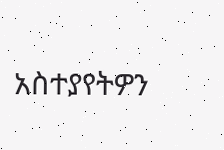አስተያየትዎን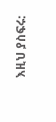እዚህ ያስፍሩ: